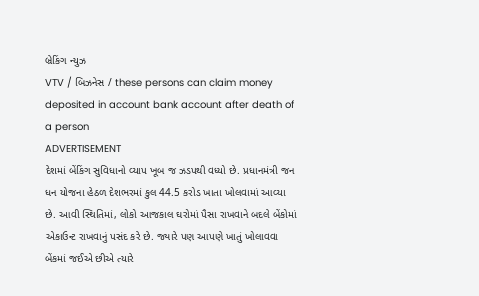બ્રેકિંગ ન્યુઝ
VTV / બિઝનેસ / these persons can claim money deposited in account bank account after death of a person
ADVERTISEMENT
દેશમાં બેંકિંગ સુવિધાનો વ્યાપ ખૂબ જ ઝડપથી વધ્યો છે. પ્રધાનમંત્રી જન ધન યોજના હેઠળ દેશભરમાં કુલ 44.5 કરોડ ખાતા ખોલવામાં આવ્યા છે. આવી સ્થિતિમાં, લોકો આજકાલ ઘરોમાં પૈસા રાખવાને બદલે બેંકોમાં એકાઉન્ટ રાખવાનું પસંદ કરે છે. જ્યારે પણ આપણે ખાતું ખોલાવવા બેંકમાં જઈએ છીએ ત્યારે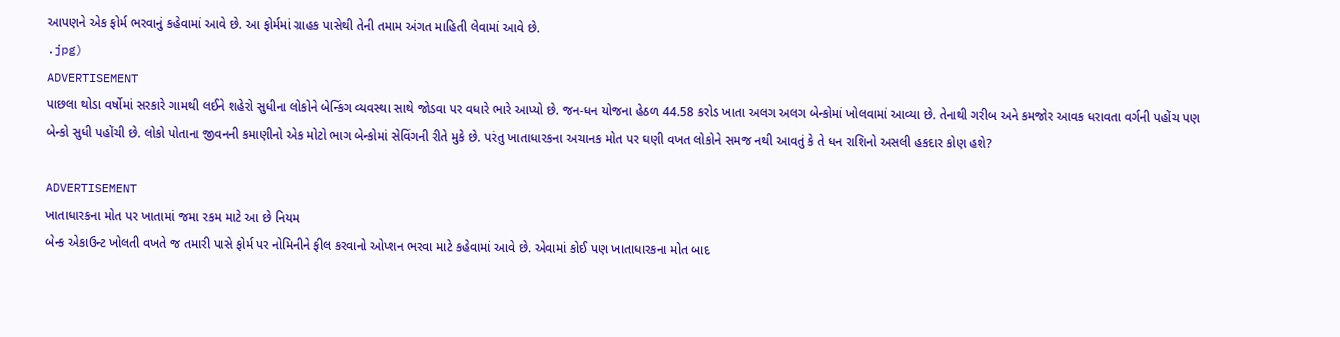આપણને એક ફોર્મ ભરવાનું કહેવામાં આવે છે. આ ફોર્મમાં ગ્રાહક પાસેથી તેની તમામ અંગત માહિતી લેવામાં આવે છે.
.jpg)
ADVERTISEMENT
પાછલા થોડા વર્ષોમાં સરકારે ગામથી લઈને શહેરો સુધીના લોકોને બેન્કિંગ વ્યવસ્થા સાથે જોડવા પર વધારે ભારે આપ્યો છે. જન-ધન યોજના હેઠળ 44.58 કરોડ ખાતા અલગ અલગ બેન્કોમાં ખોલવામાં આવ્યા છે. તેનાથી ગરીબ અને કમજોર આવક ધરાવતા વર્ગની પહોંચ પણ બેન્કો સુધી પહોંચી છે. લોકો પોતાના જીવનની કમાણીનો એક મોટો ભાગ બેન્કોમાં સેવિંગની રીતે મુકે છે. પરંતુ ખાતાધારકના અચાનક મોત પર ઘણી વખત લોકોને સમજ નથી આવતું કે તે ધન રાશિનો અસલી હકદાર કોણ હશે?

ADVERTISEMENT
ખાતાધારકના મોત પર ખાતામાં જમા રકમ માટે આ છે નિયમ
બેન્ક એકાઉન્ટ ખોલતી વખતે જ તમારી પાસે ફોર્મ પર નોમિનીને ફીલ કરવાનો ઓપ્શન ભરવા માટે કહેવામાં આવે છે. એવામાં કોઈ પણ ખાતાધારકના મોત બાદ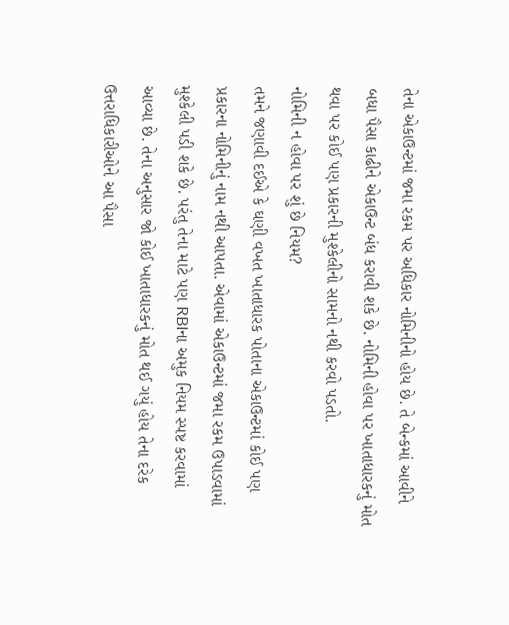તેના એકાઉન્ટમાં જમા રકમ પર અધિકાર નોમિનીનો હોય છે. તે બેન્કમાં આવીને બધા પૈસા કાઢીને એકાઉન્ટ બંધ કરાવી શકે છે. નોમિની હોવા પર ખાતાધારકનું મોત થવા પર કોઈ પણ પ્રકારની મુશ્કેલીનો સામનો નથી કરવો પડતો.
નોમિની ન હોવા પર શું છે નિયમ?
તમને જણાવી દઈએ કે ઘણી વખત ખાતાધારક પોતાના એકાઉન્ટમાં કોઈ પણ પ્રકારના નોમિનીનું નામ નથી આપતા. એવામાં એકાઉન્ટમાં જમા રકમ ઉપાડવામાં મુશ્કેલી પડી શકે છે. પરંતુ તેના માટે પણ RBIના અમુક નિયમ સ્પષ્ટ કરવામાં આવ્યા છે. તેના અનુસાર જો કોઈ ખાતાધારકનું મોત થઈ ગયું હોય તેના દરેક ઉત્તરાધિકારીઓને આ પૈસા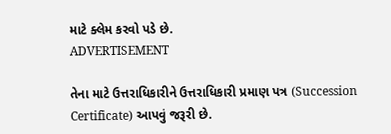માટે ક્લેમ કરવો પડે છે.
ADVERTISEMENT

તેના માટે ઉત્તરાધિકારીને ઉત્તરાધિકારી પ્રમાણ પત્ર (Succession Certificate) આપવું જરૂરી છે.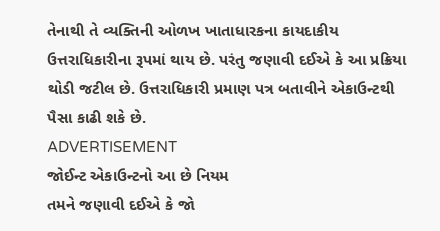તેનાથી તે વ્યક્તિની ઓળખ ખાતાધારકના કાયદાકીય ઉત્તરાધિકારીના રૂપમાં થાય છે. પરંતુ જણાવી દઈએ કે આ પ્રક્રિયા થોડી જટીલ છે. ઉત્તરાધિકારી પ્રમાણ પત્ર બતાવીને એકાઉન્ટથી પૈસા કાઢી શકે છે.
ADVERTISEMENT
જોઈન્ટ એકાઉન્ટનો આ છે નિયમ
તમને જણાવી દઈએ કે જો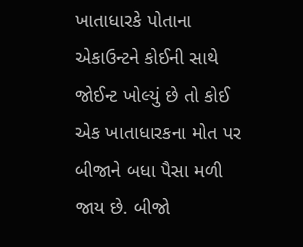ખાતાધારકે પોતાના એકાઉન્ટને કોઈની સાથે જોઈન્ટ ખોલ્યું છે તો કોઈ એક ખાતાધારકના મોત પર બીજાને બધા પૈસા મળી જાય છે. બીજો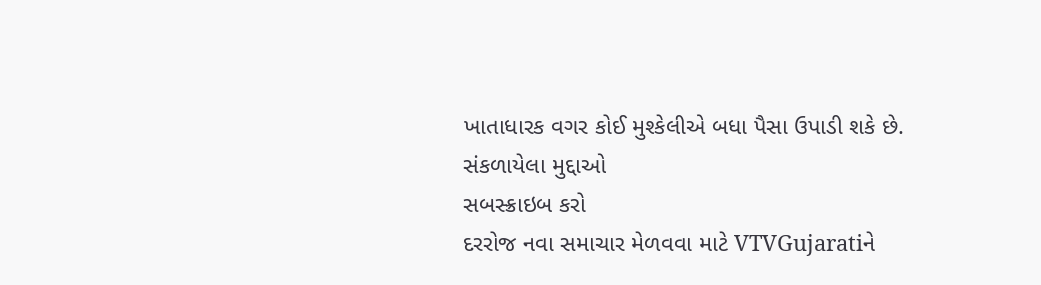ખાતાધારક વગર કોઈ મુશ્કેલીએ બધા પૈસા ઉપાડી શકે છે.
સંકળાયેલા મુદ્દાઓ
સબસ્ક્રાઇબ કરો
દરરોજ નવા સમાચાર મેળવવા માટે VTVGujaratiને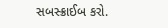સબસ્ક્રાઈબ કરો.